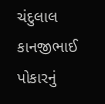ચંદુલાલ કાનજીભાઈ પોકારનું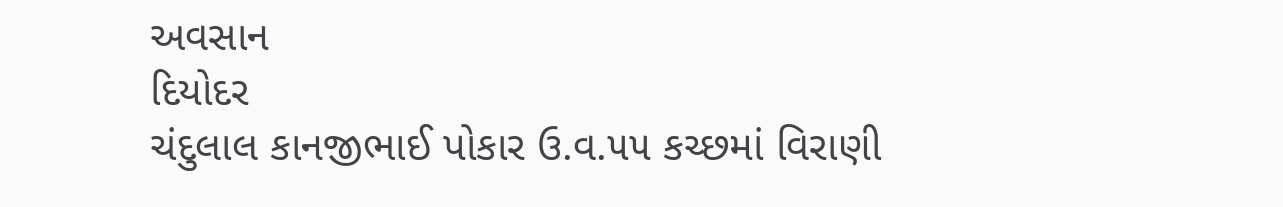અવસાન
દિયોદર
ચંદુલાલ કાનજીભાઈ પોકાર ઉ.વ.૫૫ કચ્છમાં વિરાણી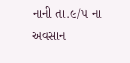નાની તા.૯/૫ ના અવસાન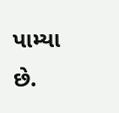પામ્યા છે.